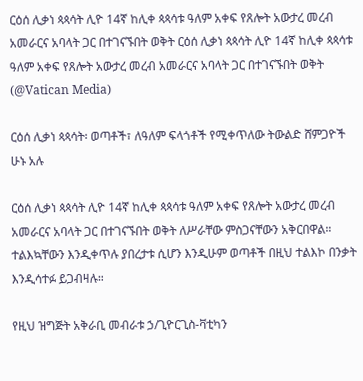ርዕሰ ሊቃነ ጳጳሳት ሊዮ 14ኛ ከሊቀ ጳጳሳቱ ዓለም አቀፍ የጸሎት አውታረ መረብ አመራርና አባላት ጋር በተገናኙበት ወቅት ርዕሰ ሊቃነ ጳጳሳት ሊዮ 14ኛ ከሊቀ ጳጳሳቱ ዓለም አቀፍ የጸሎት አውታረ መረብ አመራርና አባላት ጋር በተገናኙበት ወቅት   (@Vatican Media)

ርዕሰ ሊቃነ ጳጳሳት፡ ወጣቶች፣ ለዓለም ፍላጎቶች የሚቀጥለው ትውልድ ሸምጋዮች ሁኑ አሉ

ርዕሰ ሊቃነ ጳጳሳት ሊዮ 14ኛ ከሊቀ ጳጳሳቱ ዓለም አቀፍ የጸሎት አውታረ መረብ አመራርና አባላት ጋር በተገናኙበት ወቅት ለሥራቸው ምስጋናቸውን አቅርበዋል። ተልእኳቸውን እንዲቀጥሉ ያበረታቱ ሲሆን እንዲሁም ወጣቶች በዚህ ተልእኮ በንቃት እንዲሳተፉ ይጋብዛሉ።

የዚህ ዝግጅት አቅራቢ መብራቱ ኃ/ጊዮርጊስ-ቫቲካን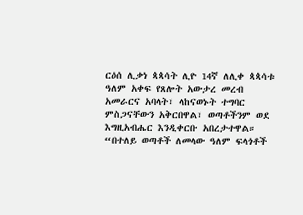ርዕሰ ሊቃነ ጳጳሳት ሊዮ 14ኛ ለሊቀ ጳጳሳቱ ዓለም አቀፍ የጸሎት አውታረ መረብ አመራርና አባላት፣ ላከናወኑት ተግባር ምስጋናቸውን አቅርበዋል፣ ወጣቶችንም ወደ እግዚአብሔር እንዲቀርቡ አበረታተዋል። “በተለይ ወጣቶች ለመላው ዓለም ፍላጎቶች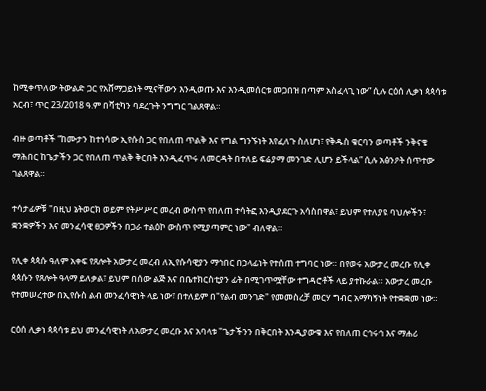ከሚቀጥለው ትውልድ ጋር የአሸማጋይነት ሚናቸውን እንዲወጡ እና እንዲመሰርቱ መጋበዝ በጣም አስፈላጊ ነው” ሲሉ ርዕሰ ሊቃነ ጳጳሳቱ አርብ፣ ጥር 23/2018 ዓ.ም በቫቲካን ባደረጉት ንግግር ገልጸዋል።

ብዙ ወጣቶች “ከሙታን ከተነሳው ኢየሱስ ጋር የበለጠ ጥልቅ እና የግል ግንኙነት እየፈለጉ ስለሆነ፣ የቅዱስ ቁርባን ወጣቶች ንቅናቄ ማሕበር ከጌታችን ጋር የበለጠ ጥልቅ ቅርበት እንዲፈጥሩ ለመርዳት በተለይ ፍሬያማ መንገድ ሊሆን ይችላል” ሲሉ አፅንዖት ሰጥተው ገልጸዋል።

ተሳታፊዎቹ "በዚህ ኔትወርክ ወይም የትሥሥር መረብ ውስጥ የበለጠ ተሳትፎ እንዲያደርጉ አሳስበዋል፣ ይህም የተለያዩ ባህሎችን፣ ቋንቋዎችን እና መንፈሳዊ ፀጋዎችን በጋራ ተልዕኮ ውስጥ የሚያጣምር ነው" ብለዋል።

የሊቀ ጳጳሱ ዓለም አቀፍ የጸሎት አውታረ መረብ ለኢየሱሳዊያን ማኅበር በኃላፊነት የተሰጠ ተግባር ነው። በየወሩ አውታረ መረቡ የሊቀ ጳጳሱን የጸሎት ዓላማ ይለቃል፣ ይህም በሰው ልጅ እና በቤተክርስቲያን ፊት በሚገጥሟቸው ተግዳሮቶች ላይ ያተኩራል። አውታረ መረቡ የተመሠረተው በኢየሱስ ልብ መንፈሳዊነት ላይ ነው፣ በተለይም በ"የልብ መንገድ" የመመስረቻ መርሃ ግብር አማካኝነት የተቋቋመ ነው።

ርዕሰ ሊቃነ ጳጳሳቱ ይህ መንፈሳዊነት ለአውታረ መረቡ እና አባላቱ "ጌታችንን በቅርበት እንዲያውቁ እና የበለጠ ርኅሩኅ እና ማሐሪ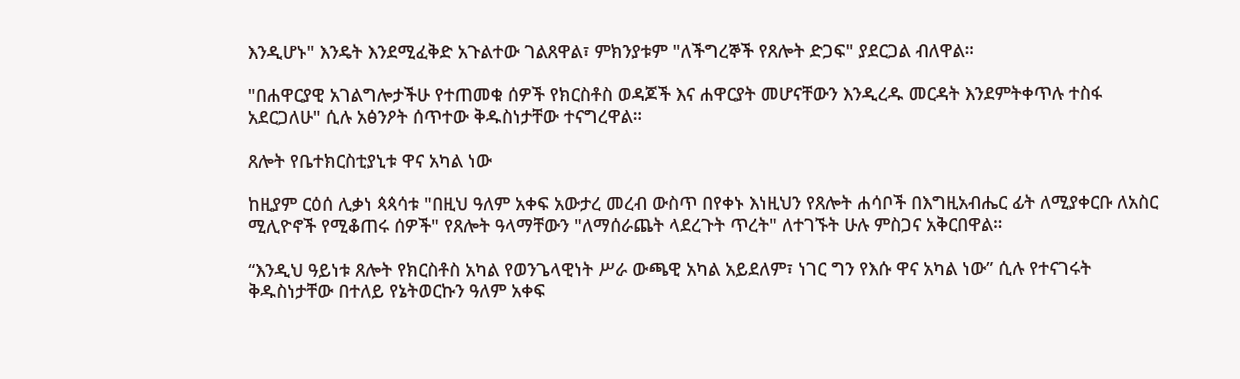እንዲሆኑ" እንዴት እንደሚፈቅድ አጉልተው ገልጸዋል፣ ምክንያቱም "ለችግረኞች የጸሎት ድጋፍ" ያደርጋል ብለዋል።

"በሐዋርያዊ አገልግሎታችሁ የተጠመቁ ሰዎች የክርስቶስ ወዳጆች እና ሐዋርያት መሆናቸውን እንዲረዱ መርዳት እንደምትቀጥሉ ተስፋ አደርጋለሁ" ሲሉ አፅንዖት ሰጥተው ቅዱስነታቸው ተናግረዋል።

ጸሎት የቤተክርስቲያኒቱ ዋና አካል ነው

ከዚያም ርዕሰ ሊቃነ ጳጳሳቱ "በዚህ ዓለም አቀፍ አውታረ መረብ ውስጥ በየቀኑ እነዚህን የጸሎት ሐሳቦች በእግዚአብሔር ፊት ለሚያቀርቡ ለአስር ሚሊዮኖች የሚቆጠሩ ሰዎች" የጸሎት ዓላማቸውን "ለማሰራጨት ላደረጉት ጥረት" ለተገኙት ሁሉ ምስጋና አቅርበዋል።

“እንዲህ ዓይነቱ ጸሎት የክርስቶስ አካል የወንጌላዊነት ሥራ ውጫዊ አካል አይደለም፣ ነገር ግን የእሱ ዋና አካል ነው” ሲሉ የተናገሩት ቅዱስነታቸው በተለይ የኔትወርኩን ዓለም አቀፍ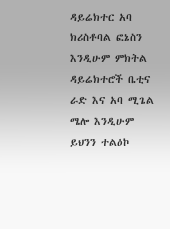ዳይሬክተር አባ ክሪስቶባል ፎኔስን እንዲሁም ምክትል ዳይሬክተሮች ቤቲና ራድ እና አባ ሚጌል ሜሎ እንዲሁም ይህንን ተልዕኮ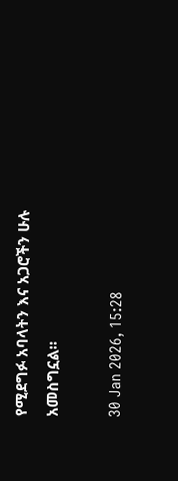የሚደግፉ አባላትን እና አጋሮችን ሁሉ አመስግኗል።

30 Jan 2026, 15:28